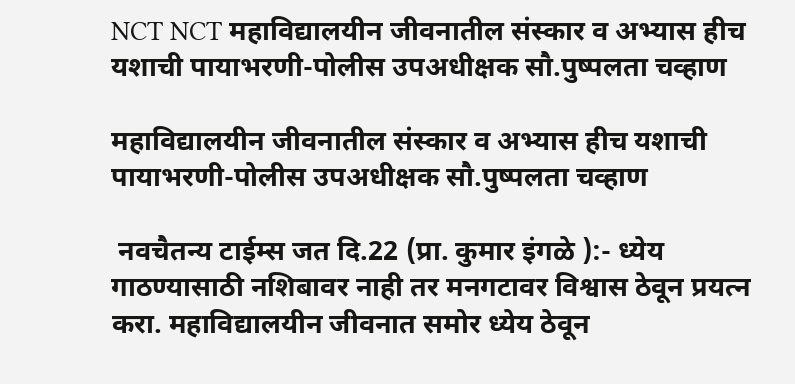NCT NCT महाविद्यालयीन जीवनातील संस्कार व अभ्यास हीच यशाची पायाभरणी-पोलीस उपअधीक्षक सौ.पुष्पलता चव्हाण

महाविद्यालयीन जीवनातील संस्कार व अभ्यास हीच यशाची पायाभरणी-पोलीस उपअधीक्षक सौ.पुष्पलता चव्हाण

 नवचैतन्य टाईम्स जत दि.22 (प्रा. कुमार इंगळे ):- ध्येय गाठण्यासाठी नशिबावर नाही तर मनगटावर विश्वास ठेवून प्रयत्न करा. महाविद्यालयीन जीवनात समोर ध्येय ठेवून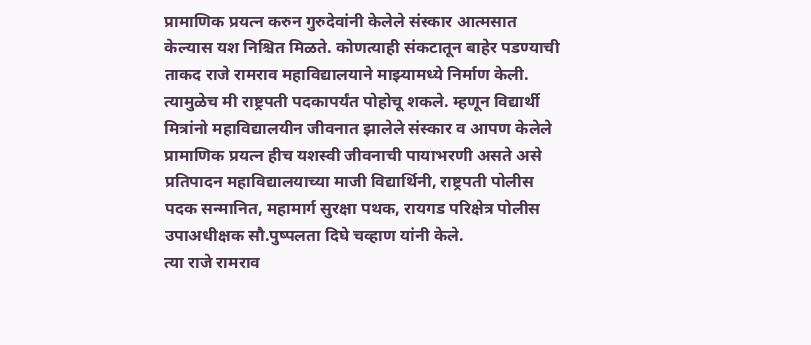प्रामाणिक प्रयत्न करुन गुरुदेवांनी केलेले संस्कार आत्मसात केल्यास यश निश्चित मिळते. कोणत्याही संकटातून बाहेर पडण्याची ताकद राजे रामराव महाविद्यालयाने माझ्यामध्ये निर्माण केली. त्यामुळेच मी राष्ट्रपती पदकापर्यंत पोहोचू शकले. म्हणून विद्यार्थी मित्रांनो महाविद्यालयीन जीवनात झालेले संस्कार व आपण केलेले प्रामाणिक प्रयत्न हीच यशस्वी जीवनाची पायाभरणी असते असे प्रतिपादन महाविद्यालयाच्या माजी विद्यार्थिनी, राष्ट्रपती पोलीस पदक सन्मानित, महामार्ग सुरक्षा पथक, रायगड परिक्षेत्र पोलीस उपाअधीक्षक सौ.पुष्पलता दिघे चव्हाण यांनी केले.                              त्या राजे रामराव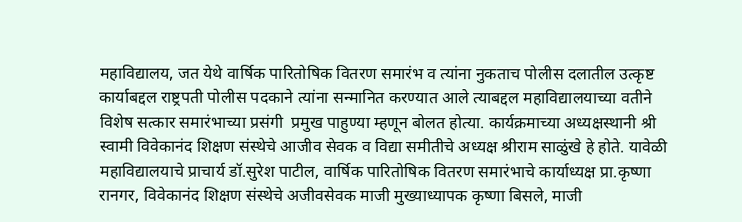महाविद्यालय, जत येथे वार्षिक पारितोषिक वितरण समारंभ व त्यांना नुकताच पोलीस दलातील उत्कृष्ट कार्याबद्दल राष्ट्रपती पोलीस पदकाने त्यांना सन्मानित करण्यात आले त्याबद्दल महाविद्यालयाच्या वतीने विशेष सत्कार समारंभाच्या प्रसंगी  प्रमुख पाहुण्या म्हणून बोलत होत्या. कार्यक्रमाच्या अध्यक्षस्थानी श्री स्वामी विवेकानंद शिक्षण संस्थेचे आजीव सेवक व विद्या समीतीचे अध्यक्ष श्रीराम साळुंखे हे होते. यावेळी महाविद्यालयाचे प्राचार्य डॉ.सुरेश पाटील, वार्षिक पारितोषिक वितरण समारंभाचे कार्याध्यक्ष प्रा.कृष्णा रानगर, विवेकानंद शिक्षण संस्थेचे अजीवसेवक माजी मुख्याध्यापक कृष्णा बिसले, माजी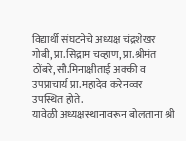विद्यार्थी संघटनेचे अध्यक्ष चंद्रशेखर गोबी, प्रा.सिद्राम चव्हाण, प्रा.श्रीमंत ठोंबरे, सौ.मिनाक्षीताई अक्की व उपप्राचार्य प्रा.महादेव करेनव्वर उपस्थित होते.                                                यावेळी अध्यक्षस्थानावरून बोलताना श्री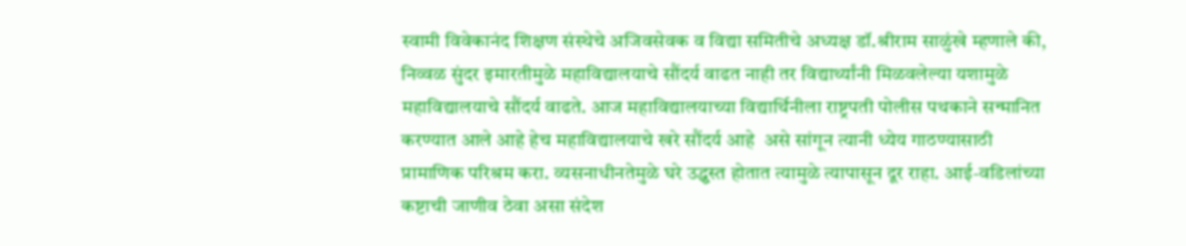स्वामी विवेकानंद शिक्षण संस्थेचे अजिवसेवक व विद्या समितीचे अध्यक्ष डॉ.श्रीराम साळुंखे म्हणाले की, निव्वळ सुंदर इमारतीमुळे महाविद्यालयाचे सौंदर्य वाढत नाही तर विद्यार्थ्यांनी मिळवलेल्या यशामुळे महाविद्यालयाचे सौंदर्य वाढते. आज महाविद्यालयाच्या विद्यार्थिनीला राष्ट्रपती पोलीस पथकाने सन्मानित करण्यात आले आहे हेच महाविद्यालयाचे खरे सौंदर्य आहे  असे सांगून त्यानी ध्येय गाठण्यासाठी प्रामाणिक परिश्रम करा. व्यसनाधीनतेमुळे घरे उद्ध्वस्त होतात त्यामुळे त्यापासून दूर राहा. आई-वडिलांच्या कष्टाची जाणीव ठेवा असा संदेश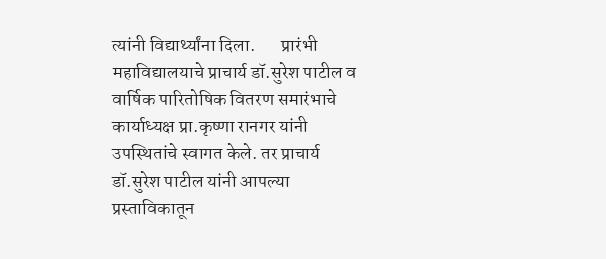त्यांनी विद्यार्थ्यांना दिला.       प्रारंभी महाविद्यालयाचे प्राचार्य डॉ.सुरेश पाटील व वार्षिक पारितोषिक वितरण समारंभाचे कार्याध्यक्ष प्रा.कृष्णा रानगर यांनी उपस्थितांचे स्वागत केले. तर प्राचार्य डॉ.सुरेश पाटील यांनी आपल्या प्रस्ताविकातून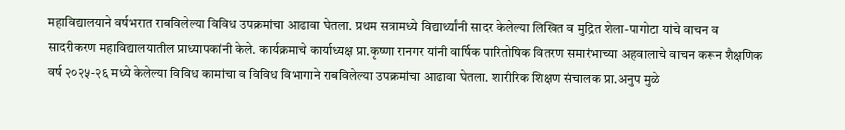महाविद्यालयाने वर्षभरात राबविलेल्या विविध उपक्रमांचा आढावा घेतला. प्रथम सत्रामध्ये विद्यार्थ्यांनी सादर केलेल्या लिखित व मुद्रित शेला-पागोटा यांचे वाचन व सादरीकरण महाविद्यालयातील प्राध्यापकांनी केले. कार्यक्रमाचे कार्याध्यक्ष प्रा.कृष्णा रानगर यांनी वार्षिक पारितोषिक वितरण समारंभाच्या अहवालाचे वाचन करून शैक्षणिक वर्ष २०२५-२६ मध्ये केलेल्या विविध कामांचा व विविध विभागाने राबविलेल्या उपक्रमांचा आढावा घेतला. शारीरिक शिक्षण संचालक प्रा.अनुप मुळे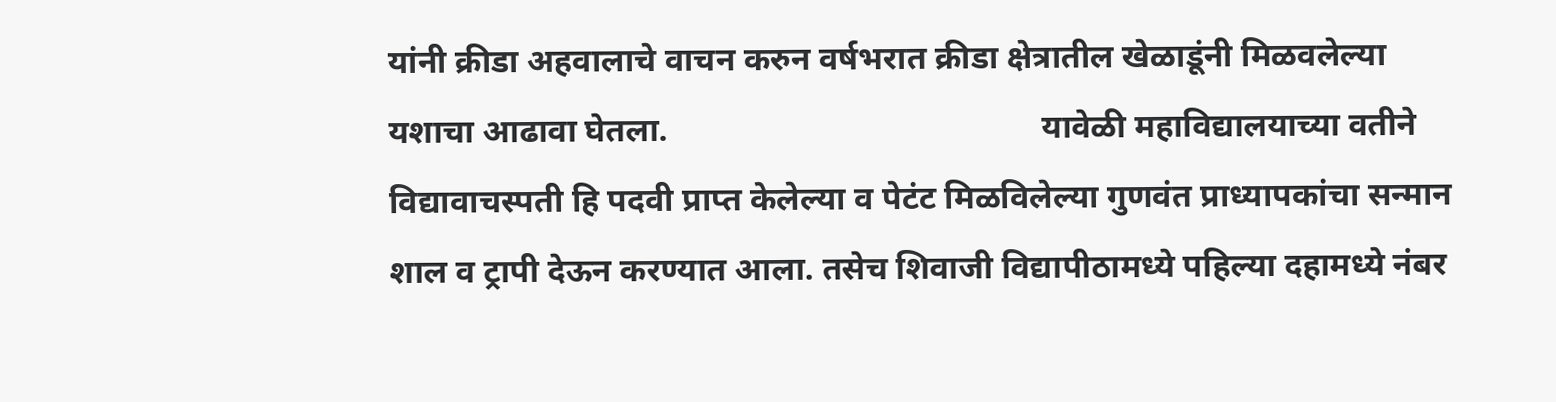यांनी क्रीडा अहवालाचे वाचन करुन वर्षभरात क्रीडा क्षेत्रातील खेळाडूंनी मिळवलेल्या यशाचा आढावा घेतला.                                             यावेळी महाविद्यालयाच्या वतीने विद्यावाचस्पती हि पदवी प्राप्त केलेल्या व पेटंट मिळविलेल्या गुणवंत प्राध्यापकांचा सन्मान शाल व ट्रापी देऊन करण्यात आला. तसेच शिवाजी विद्यापीठामध्ये पहिल्या दहामध्ये नंबर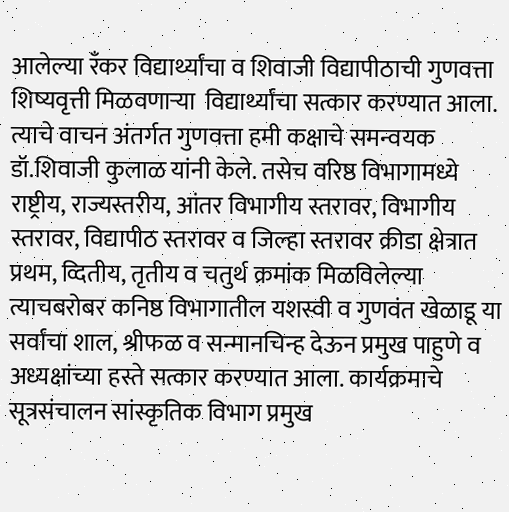आलेल्या रँकर विद्यार्थ्यांचा व शिवाजी विद्यापीठाची गुणवत्ता शिष्यवृत्ती मिळवणाऱ्या  विद्यार्थ्यांचा सत्कार करण्यात आला. त्याचे वाचन अंतर्गत गुणवत्ता हमी कक्षाचे समन्वयक डॉ.शिवाजी कुलाळ यांनी केले. तसेच वरिष्ठ विभागामध्ये राष्ट्रीय, राज्यस्तरीय, आंतर विभागीय स्तरावर, विभागीय स्तरावर, विद्यापीठ स्तरावर व जिल्हा स्तरावर क्रीडा क्षेत्रात प्रथम, व्दितीय, तृतीय व चतुर्थ क्रमांक मिळविलेल्या त्याचबरोबर कनिष्ठ विभागातील यशस्वी व गुणवंत खेळाडू या सर्वांचा शाल, श्रीफळ व सन्मानचिन्ह देऊन प्रमुख पाहुणे व अध्यक्षांच्या हस्ते सत्कार करण्यात आला. कार्यक्रमाचे सूत्रसंचालन सांस्कृतिक विभाग प्रमुख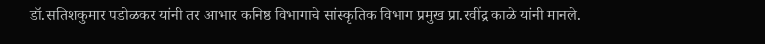डॉ.सतिशकुमार पडोळकर यांनी तर आभार कनिष्ठ विभागाचे सांस्कृतिक विभाग प्रमुख प्रा.रवींद्र काळे यांनी मानले.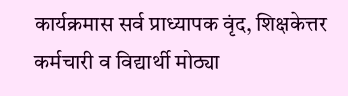कार्यक्रमास सर्व प्राध्यापक वृंद, शिक्षकेत्तर कर्मचारी व विद्यार्थी मोठ्या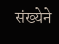संख्येने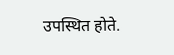उपस्थित होते.